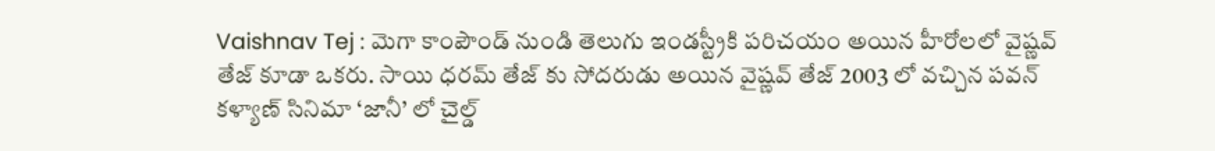Vaishnav Tej : మెగా కాంపౌండ్ నుండి తెలుగు ఇండస్ట్రీకి పరిచయం అయిన హీరోలలో వైష్ణవ్ తేజ్ కూడా ఒకరు. సాయి ధరమ్ తేజ్ కు సోదరుడు అయిన వైష్ణవ్ తేజ్ 2003 లో వచ్చిన పవన్ కళ్యాణ్ సినిమా ‘జానీ’ లో చైల్డ్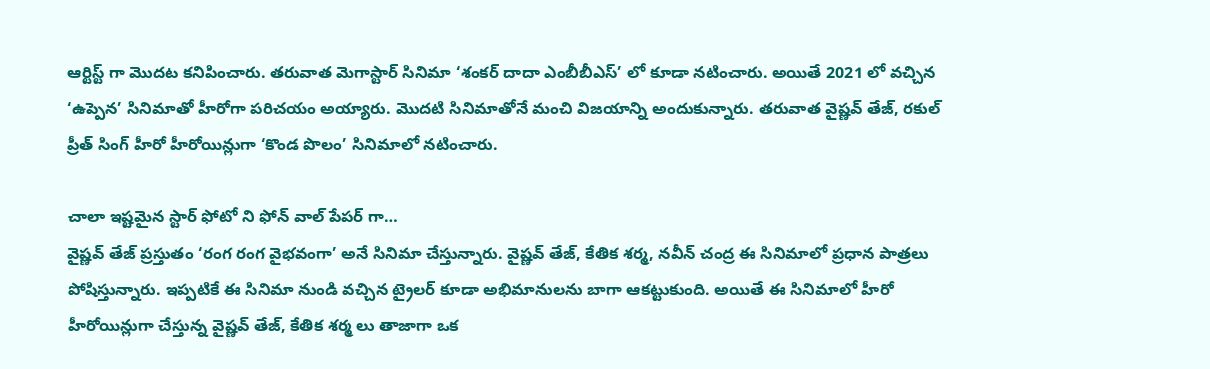ఆర్టిస్ట్ గా మొదట కనిపించారు. తరువాత మెగాస్టార్ సినిమా ‘శంకర్ దాదా ఎంబీబీఎస్’ లో కూడా నటించారు. అయితే 2021 లో వచ్చిన ‘ఉప్పెన’ సినిమాతో హీరోగా పరిచయం అయ్యారు. మొదటి సినిమాతోనే మంచి విజయాన్ని అందుకున్నారు. తరువాత వైష్ణవ్ తేజ్, రకుల్ ప్రీత్ సింగ్ హీరో హీరోయిన్లుగా ‘కొండ పొలం’ సినిమాలో నటించారు.

చాలా ఇష్టమైన స్టార్ ఫోటో ని ఫోన్ వాల్ పేపర్ గా…
వైష్ణవ్ తేజ్ ప్రస్తుతం ‘రంగ రంగ వైభవంగా’ అనే సినిమా చేస్తున్నారు. వైష్ణవ్ తేజ్, కేతిక శర్మ, నవీన్ చంద్ర ఈ సినిమాలో ప్రధాన పాత్రలు పోషిస్తున్నారు. ఇప్పటికే ఈ సినిమా నుండి వచ్చిన ట్రైలర్ కూడా అభిమానులను బాగా ఆకట్టుకుంది. అయితే ఈ సినిమాలో హీరో హీరోయిన్లుగా చేస్తున్న వైష్ణవ్ తేజ్, కేతిక శర్మ లు తాజాగా ఒక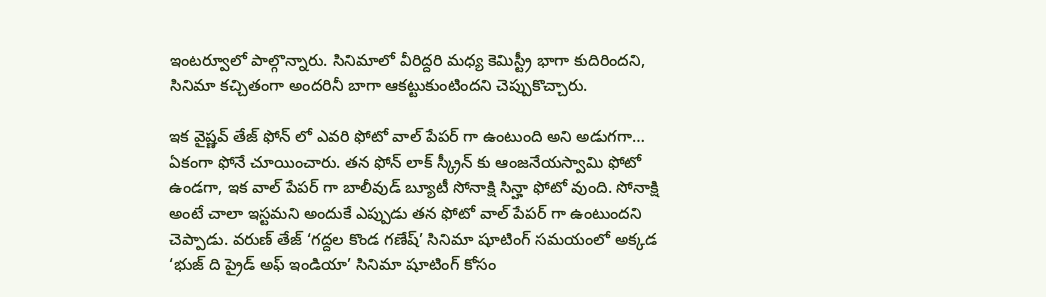ఇంటర్వూలో పాల్గొన్నారు. సినిమాలో వీరిద్దరి మధ్య కెమిస్ట్రీ భాగా కుదిరిందని, సినిమా కచ్చితంగా అందరినీ బాగా ఆకట్టుకుంటిందని చెప్పుకొచ్చారు.

ఇక వైష్ణవ్ తేజ్ ఫోన్ లో ఎవరి ఫోటో వాల్ పేపర్ గా ఉంటుంది అని అడుగగా… ఏకంగా ఫోనే చూయించారు. తన ఫోన్ లాక్ స్క్రీన్ కు ఆంజనేయస్వామి ఫోటో ఉండగా, ఇక వాల్ పేపర్ గా బాలీవుడ్ బ్యూటీ సోనాక్షి సిన్హా ఫోటో వుంది. సోనాక్షి అంటే చాలా ఇస్టమని అందుకే ఎప్పుడు తన ఫోటో వాల్ పేపర్ గా ఉంటుందని చెప్పాడు. వరుణ్ తేజ్ ‘గద్దల కొండ గణేష్’ సినిమా షూటింగ్ సమయంలో అక్కడ ‘భుజ్ ది ప్రైడ్ అఫ్ ఇండియా’ సినిమా షూటింగ్ కోసం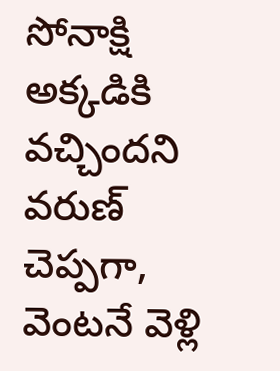సోనాక్షి అక్కడికి వచ్చిందని వరుణ్ చెప్పగా, వెంటనే వెళ్లి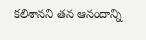కలిశానని తన ఆనందాన్ని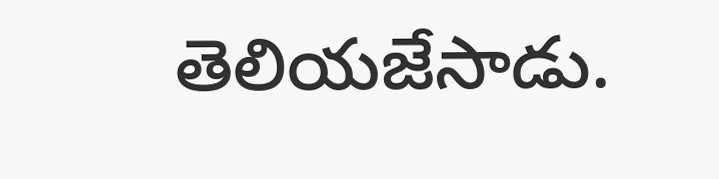తెలియజేసాడు.